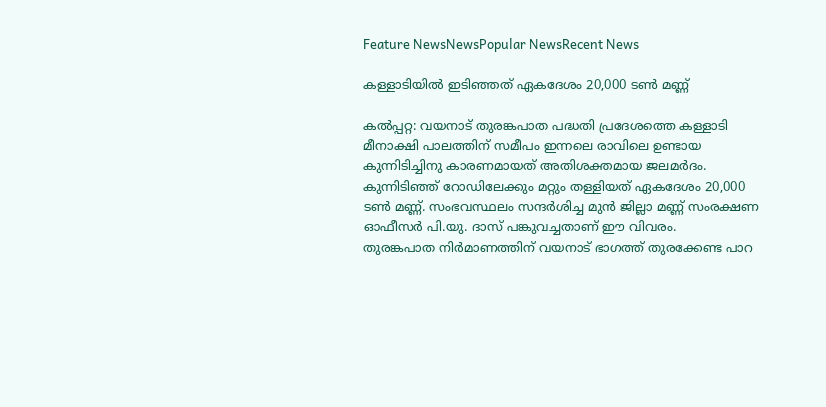Feature NewsNewsPopular NewsRecent News

കള്ളാടിയിൽ ഇടിഞ്ഞത് ഏകദേശം 20,000 ടൺ മണ്ണ്

കല്‍പ്പറ്റ: വയനാട് തുരങ്കപാത പദ്ധതി പ്രദേശത്തെ കള്ളാടി മീനാക്ഷി പാലത്തിന് സമീപം ഇന്നലെ രാവിലെ ഉണ്ടായ കുന്നിടിച്ചിനു കാരണമായത് അതിശക്തമായ ജലമര്‍ദം. കുന്നിടിഞ്ഞ് റോഡിലേക്കും മറ്റും തള്ളിയത് ഏകദേശം 20,000 ടണ്‍ മണ്ണ്. സംഭവസ്ഥലം സന്ദര്‍ശിച്ച മുന്‍ ജില്ലാ മണ്ണ് സംരക്ഷണ ഓഫീസര്‍ പി.യു. ദാസ് പങ്കുവച്ചതാണ് ഈ വിവരം.
തുരങ്കപാത നിര്‍മാണത്തിന് വയനാട് ഭാഗത്ത് തുരക്കേണ്ട പാറ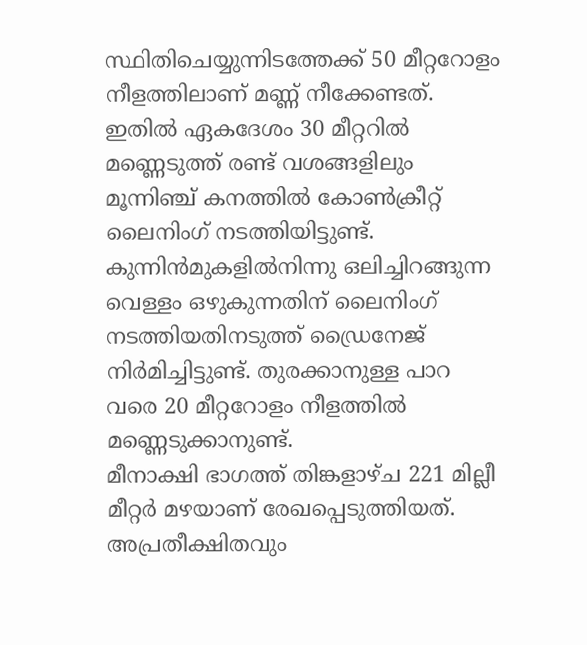സ്ഥിതിചെയ്യുന്നിടത്തേക്ക് 50 മീറ്ററോളം നീളത്തിലാണ് മണ്ണ് നീക്കേണ്ടത്. ഇതില്‍ ഏകദേശം 30 മീറ്ററില്‍ മണ്ണെടുത്ത് രണ്ട് വശങ്ങളിലും മൂന്നിഞ്ച് കനത്തില്‍ കോണ്‍ക്രീറ്റ് ലൈനിംഗ് നടത്തിയിട്ടുണ്ട്. കുന്നിന്‍മുകളില്‍നിന്നു ഒലിച്ചിറങ്ങുന്ന വെള്ളം ഒഴുകുന്നതിന് ലൈനിംഗ് നടത്തിയതിനടുത്ത് ഡ്രൈനേജ് നിര്‍മിച്ചിട്ടുണ്ട്. തുരക്കാനുള്ള പാറ വരെ 20 മീറ്ററോളം നീളത്തില്‍ മണ്ണെടുക്കാനുണ്ട്.
മീനാക്ഷി ഭാഗത്ത് തിങ്കളാഴ്ച 221 മില്ലീ മീറ്റര്‍ മഴയാണ് രേഖപ്പെടുത്തിയത്. അപ്രതീക്ഷിതവും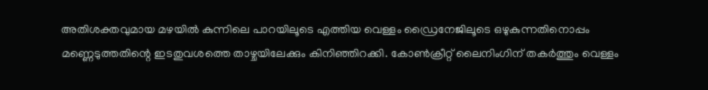അതിശക്തവുമായ മഴയില്‍ കുന്നിലെ പാറയിലൂടെ എത്തിയ വെള്ളം ഡ്രൈനേജിലൂടെ ഒഴുകുന്നതിനൊപ്പം മണ്ണെടുത്തതിന്റെ ഇടതുവശത്തെ താഴ്ചയിലേക്കും കിനിഞ്ഞിറക്കി. കോണ്‍ക്രീറ്റ് ലൈനിംഗിന് തകര്‍ത്തും വെള്ളം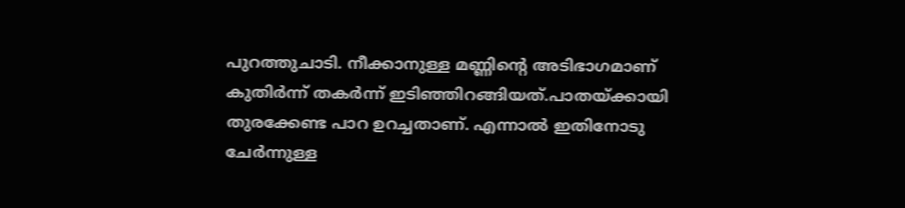പുറത്തുചാടി. നീക്കാനുള്ള മണ്ണിന്റെ അടിഭാഗമാണ് കുതിര്‍ന്ന് തകര്‍ന്ന് ഇടിഞ്ഞിറങ്ങിയത്.പാതയ്ക്കായി തുരക്കേണ്ട പാറ ഉറച്ചതാണ്. എന്നാല്‍ ഇതിനോടു ചേര്‍ന്നുള്ള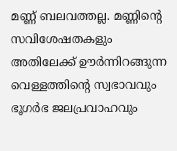മണ്ണ് ബലവത്തല്ല. മണ്ണിന്റെ സവിശേഷതകളും അതിലേക്ക് ഊര്‍ന്നിറങ്ങുന്ന വെള്ളത്തിന്റെ സ്വഭാവവും ഭൂഗര്‍ഭ ജലപ്രവാഹവും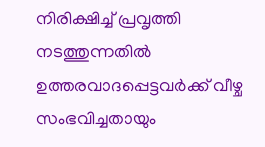നിരിക്ഷിച്ച് പ്രവൃത്തി നടത്തുന്നതില്‍ ഉത്തരവാദപ്പെട്ടവര്‍ക്ക് വീഴ്ച സംഭവിച്ചതായും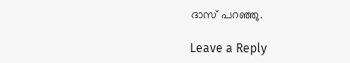ദാസ് പറഞ്ഞു.

Leave a Reply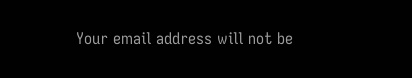Your email address will not be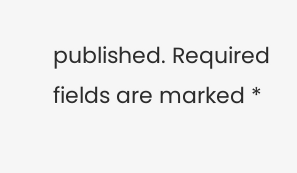published. Required fields are marked *